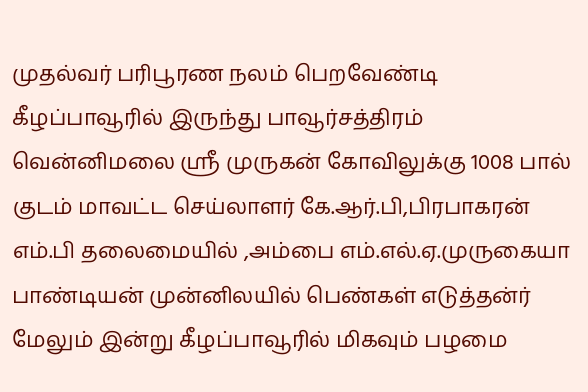முதல்வர் பரிபூரண நலம் பெறவேண்டி கீழப்பாவூரில் இருந்து பாவூர்சத்திரம் வென்னிமலை ஸ்ரீ முருகன் கோவிலுக்கு 1008 பால் குடம் மாவட்ட செய்லாளர் கே.ஆர்.பி,பிரபாகரன் எம்.பி தலைமையில் ,அம்பை எம்.எல்.ஏ.முருகையா பாண்டியன் முன்னிலயில் பெண்கள் எடுத்தன்ர் மேலும் இன்று கீழப்பாவூரில் மிகவும் பழமை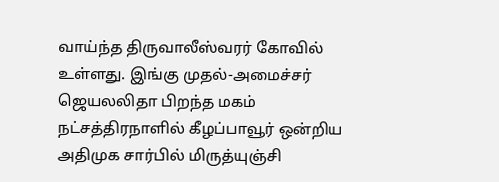வாய்ந்த திருவாலீஸ்வரர் கோவில் உள்ளது. இங்கு முதல்-அமைச்சர் ஜெயலலிதா பிறந்த மகம் நட்சத்திரநாளில் கீழப்பாவூர் ஒன்றிய அதிமுக சார்பில் மிருத்யுஞ்சி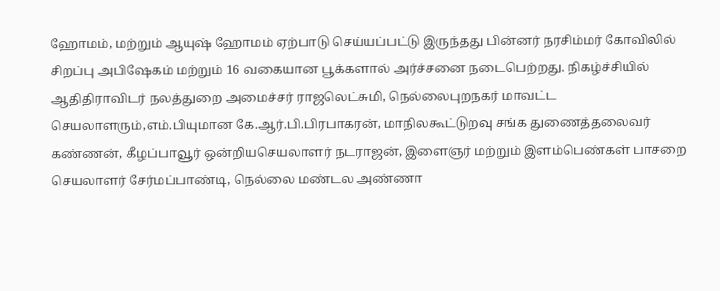ஹோமம், மற்றும் ஆயுஷ் ஹோமம் ஏற்பாடு செய்யப்பட்டு இருந்தது பின்னர் நரசிம்மர் கோவிலில் சிறப்பு அபிஷேகம் மற்றும் 16 வகையான பூக்களால் அர்ச்சனை நடைபெற்றது. நிகழ்ச்சியில் ஆதிதிராவிடர் நலத்துறை அமைச்சர் ராஜலெட்சுமி, நெல்லைபுறநகர் மாவட்ட செயலாளரும்,எம்.பியுமான கே.ஆர்.பி.பிரபாகரன், மாநிலகூட்டுறவு சங்க துணைத்தலைவர் கண்ணன், கீழப்பாவூர் ஒன்றியசெயலாளர் நடராஜன், இளைஞர் மற்றும் இளம்பெண்கள் பாசறை செயலாளர் சேர்மப்பாண்டி, நெல்லை மண்டல அண்ணா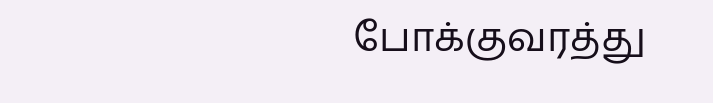போக்குவரத்து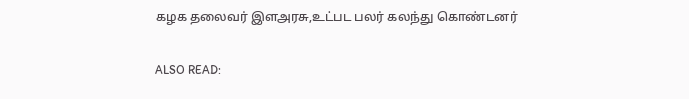கழக தலைவர் இளஅரசு,உட்பட பலர் கலந்து கொண்டனர்

ALSO READ: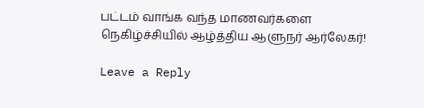பட்டம் வாங்க வந்த மாணவர்களை நெகிழ்ச்சியில் ஆழ்த்திய ஆளுநர் ஆர்லேகர்!

Leave a Reply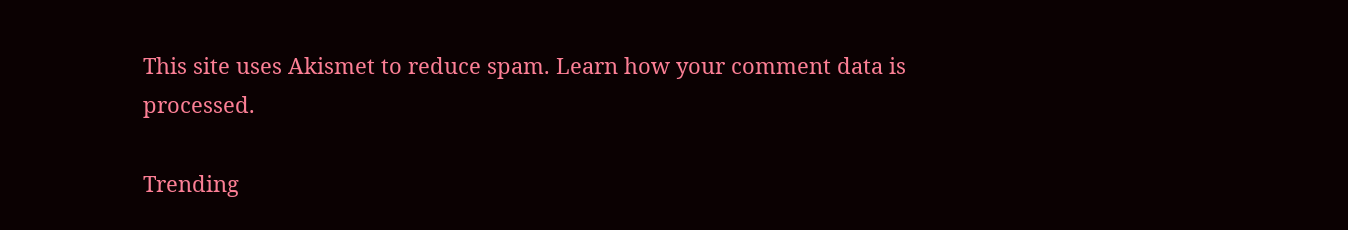This site uses Akismet to reduce spam. Learn how your comment data is processed.

Trending